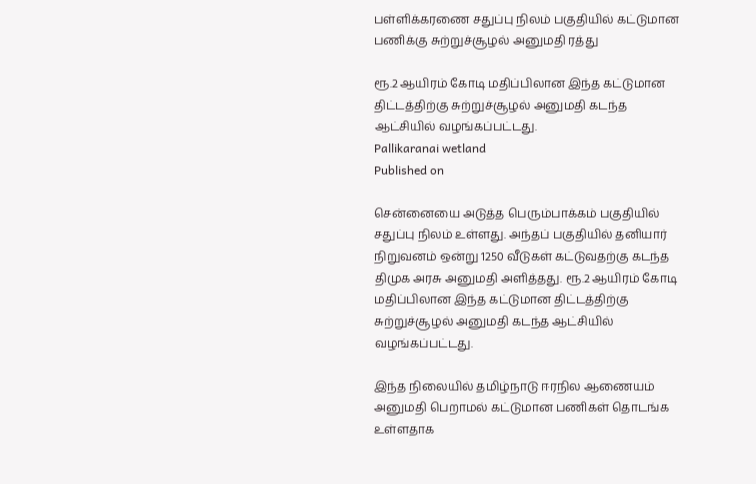பள்ளிக்கரணை சதுப்பு நிலம் பகுதியில் கட்டுமான பணிக்கு சுற்றுச்சூழல் அனுமதி ரத்து

ரூ.2 ஆயிரம் கோடி மதிப்பிலான இந்த கட்டுமான திட்டத்திற்கு சுற்றுச்சூழல் அனுமதி கடந்த ஆட்சியில் வழங்கப்பட்டது.
Pallikaranai wetland
Published on

சென்னையை அடுத்த பெரும்பாக்கம் பகுதியில் சதுப்பு நிலம் உள்ளது. அந்தப் பகுதியில் தனியார் நிறுவனம் ஒன்று 1250 வீடுகள் கட்டுவதற்கு கடந்த திமுக அரசு அனுமதி அளித்தது. ரூ.2 ஆயிரம் கோடி மதிப்பிலான இந்த கட்டுமான திட்டத்திற்கு சுற்றுச்சூழல் அனுமதி கடந்த ஆட்சியில் வழங்கப்பட்டது.

இந்த நிலையில் தமிழ்நாடு ஈரநில ஆணையம் அனுமதி பெறாமல் கட்டுமான பணிகள் தொடங்க உள்ளதாக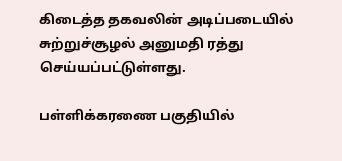கிடைத்த தகவலின் அடிப்படையில் சுற்றுச்சூழல் அனுமதி ரத்து செய்யப்பட்டுள்ளது.

பள்ளிக்கரணை பகுதியில்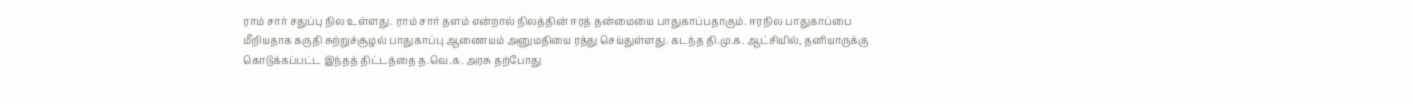ராம் சார் சதுப்பு நில உள்ளது. ராம் சார் தளம் என்றால் நிலத்தின் ஈரத் தன்மையை பாதுகாப்பதாகும். ஈரநில பாதுகாப்பை மீறியதாக கருதி சுற்றுச்சூழல் பாதுகாப்பு ஆணையம் அனுமதியை ரத்து செய்துள்ளது. கடந்த தி.மு.க. ஆட்சியில், தனியாருக்கு கொடுக்கப்பட்ட இந்தத் திட்டத்தை த.வெ.க. அரசு தற்போது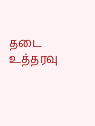தடை உத்தரவு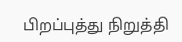பிறப்புத்து நிறுத்தி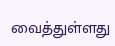வைத்துள்ளது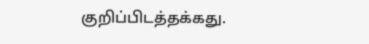குறிப்பிடத்தக்கது.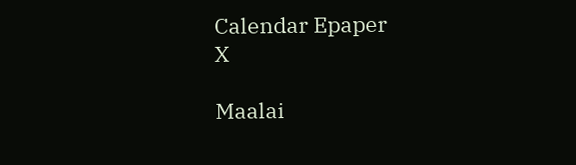Calendar Epaper
X

Maalai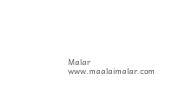Malar
www.maalaimalar.com